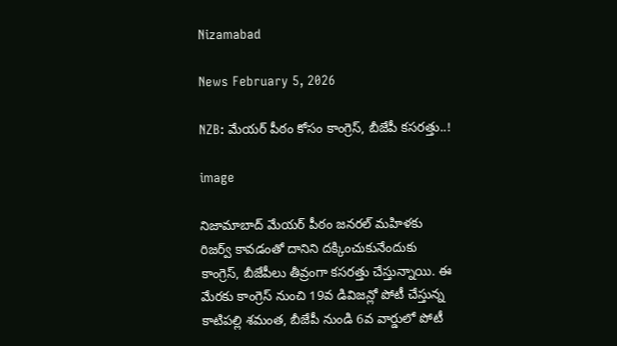Nizamabad

News February 5, 2026

NZB: మేయర్ పీఠం కోసం కాంగ్రెస్, బీజేపీ కసరత్తు..!

image

నిజామాబాద్ మేయర్ పీఠం జనరల్ మహిళకు రిజర్వ్ కావడంతో దానిని దక్కించుకునేందుకు కాంగ్రెస్, బీజేపీలు తీవ్రంగా కసరత్తు చేస్తున్నాయి. ఈ మేరకు కాంగ్రెస్ నుంచి 19వ డివిజన్లో పోటీ చేస్తున్న కాటిపల్లి శమంత, బీజేపీ నుండి 6వ వార్డులో పోటీ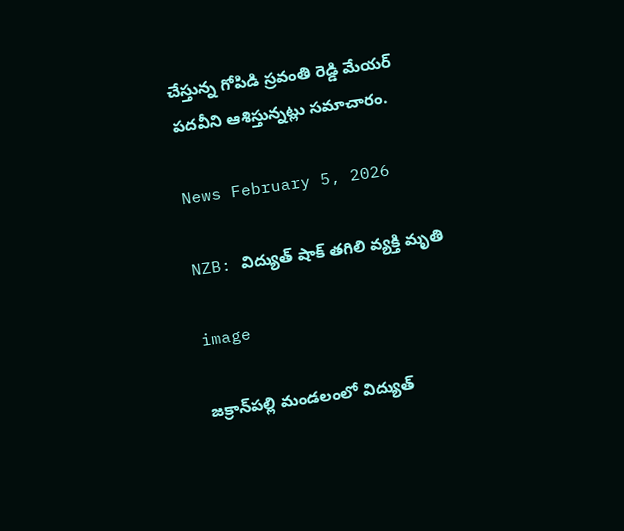చేస్తున్న గోపిడి స్రవంతి రెడ్డి మేయర్ పదవీని ఆశిస్తున్నట్లు సమాచారం.

News February 5, 2026

NZB: విద్యుత్ షాక్ తగిలి వ్యక్తి మృతి

image

జక్రాన్‌పల్లి మండలంలో విద్యుత్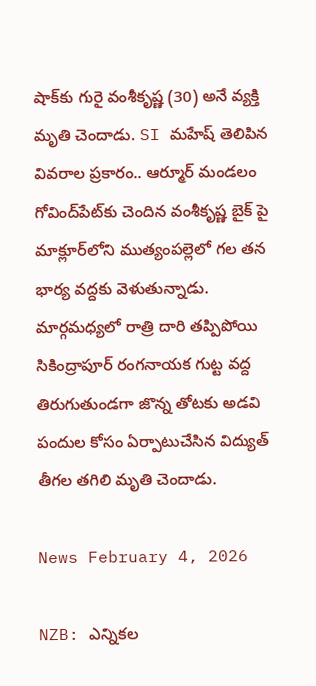షాక్‌కు గురై వంశీకృష్ణ (30) అనే వ్యక్తి మృతి చెందాడు. SI మహేష్ తెలిపిన వివరాల ప్రకారం.. ఆర్మూర్ మండలం గోవింద్‌పేట్‌కు చెందిన వంశీకృష్ణ బైక్ పై మాక్లూర్‌లోని ముత్యంపల్లెలో గల తన భార్య వద్దకు వెళుతున్నాడు. మార్గమధ్యలో రాత్రి దారి తప్పిపోయి సికింద్రాపూర్ రంగనాయక గుట్ట వద్ద తిరుగుతుండగా జొన్న తోటకు అడవి పందుల కోసం ఏర్పాటుచేసిన విద్యుత్ తీగల తగిలి మృతి చెందాడు.

News February 4, 2026

NZB: ఎన్నికల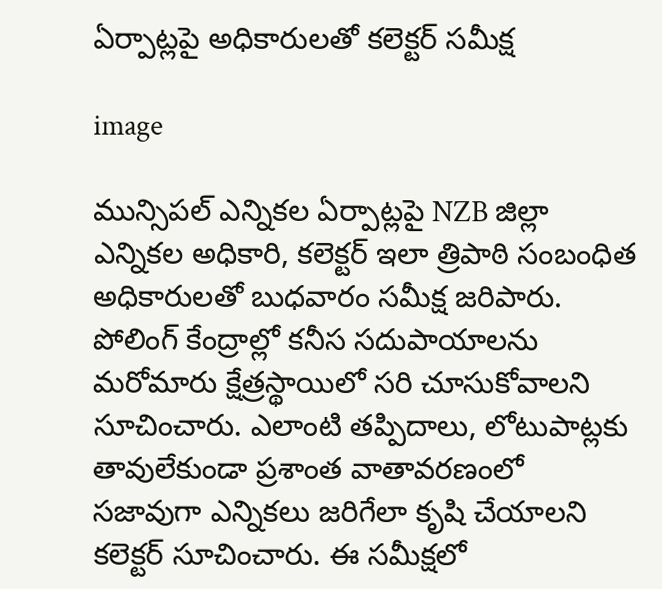ఏర్పాట్లపై అధికారులతో కలెక్టర్ సమీక్ష

image

మున్సిపల్ ఎన్నికల ఏర్పాట్లపై NZB జిల్లా ఎన్నికల అధికారి, కలెక్టర్ ఇలా త్రిపాఠి సంబంధిత అధికారులతో బుధవారం సమీక్ష జరిపారు. పోలింగ్ కేంద్రాల్లో కనీస సదుపాయాలను మరోమారు క్షేత్రస్థాయిలో సరి చూసుకోవాలని సూచించారు. ఎలాంటి తప్పిదాలు, లోటుపాట్లకు తావులేకుండా ప్రశాంత వాతావరణంలో సజావుగా ఎన్నికలు జరిగేలా కృషి చేయాలని కలెక్టర్ సూచించారు. ఈ సమీక్షలో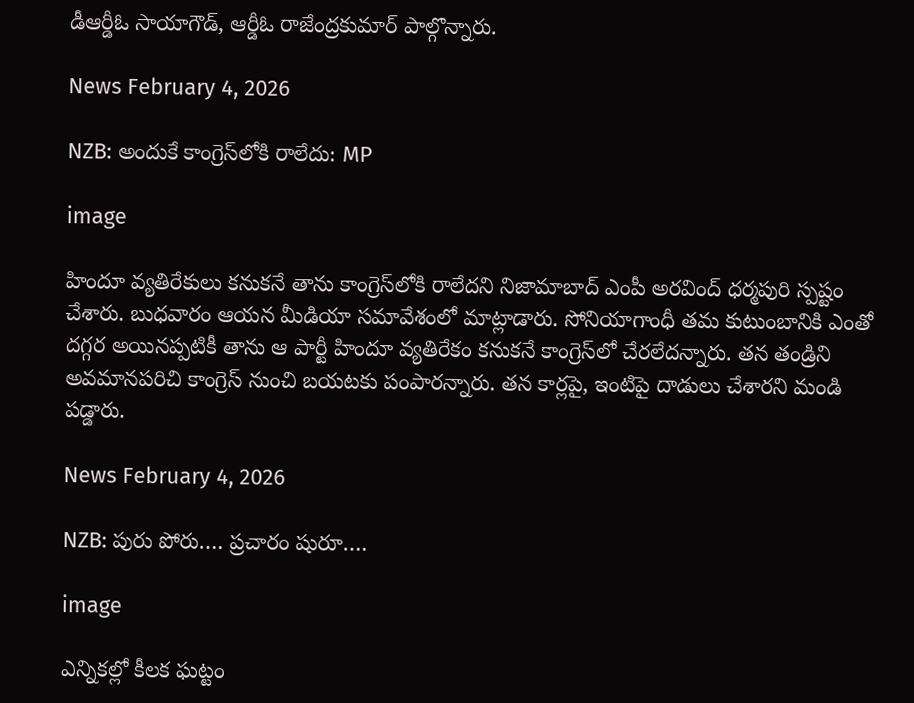డీఆర్డీఓ సాయాగౌడ్, ఆర్డీఓ రాజేంద్రకుమార్ పాల్గొన్నారు.

News February 4, 2026

NZB: అందుకే కాంగ్రెస్‌లోకి రాలేదు: MP

image

హిందూ వ్యతిరేకులు కనుకనే తాను కాంగ్రెస్‌లోకి రాలేదని నిజామాబాద్ ఎంపీ అరవింద్ ధర్మపురి స్పష్టం చేశారు. బుధవారం ఆయన మీడియా సమావేశంలో మాట్లాడారు. సోనియాగాంధీ తమ కుటుంబానికి ఎంతో దగ్గర అయినప్పటికీ తాను ఆ పార్టీ హిందూ వ్యతిరేకం కనుకనే కాంగ్రెస్‌లో చేరలేదన్నారు. తన తండ్రిని అవమానపరిచి కాంగ్రెస్ నుంచి బయటకు పంపారన్నారు. తన కార్లపై, ఇంటిపై దాడులు చేశారని మండి పడ్డారు.

News February 4, 2026

NZB: పురు పోరు…. ప్రచారం షురూ….

image

ఎన్నికల్లో కీలక ఘట్టం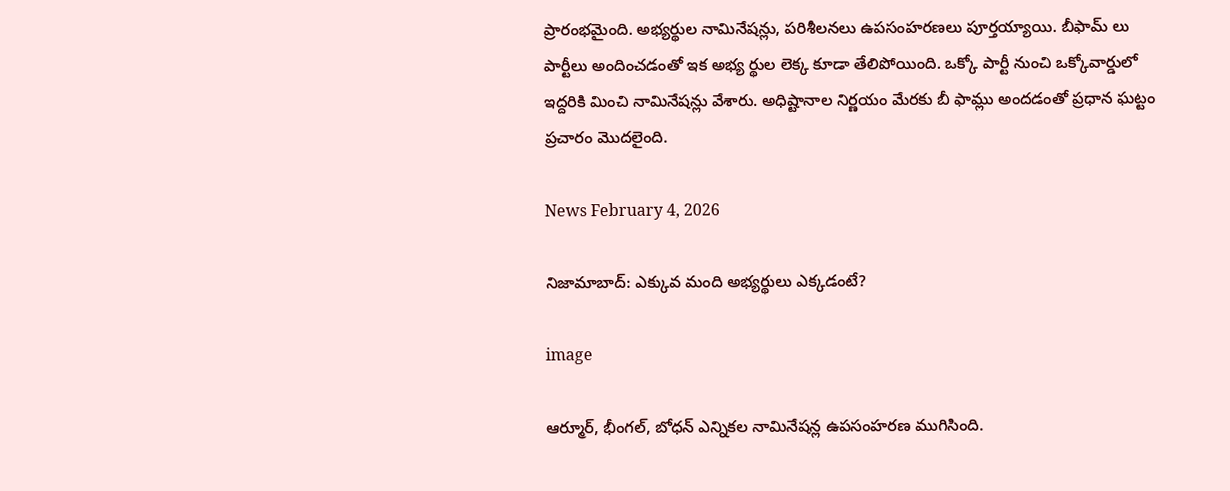ప్రారంభమైంది. అభ్యర్థుల నామినేషన్లు, పరిశీలనలు ఉపసంహరణలు పూర్తయ్యాయి. బీఫామ్ లు పార్టీలు అందించడంతో ఇక అభ్య ర్థుల లెక్క కూడా తేలిపోయింది. ఒక్కో పార్టీ నుంచి ఒక్కోవార్డులో ఇద్దరికి మించి నామినేషన్లు వేశారు. అధిష్టానాల నిర్ణయం మేరకు బీ ఫామ్లు అందడంతో ప్రధాన ఘట్టం ప్రచారం మొదలైంది.

News February 4, 2026

నిజామాబాద్: ఎక్కువ మంది అభ్యర్థులు ఎక్కడంటే?

image

ఆర్మూర్, భీంగల్, బోధన్ ఎన్నికల నామినేషన్ల ఉపసంహరణ ముగిసింది.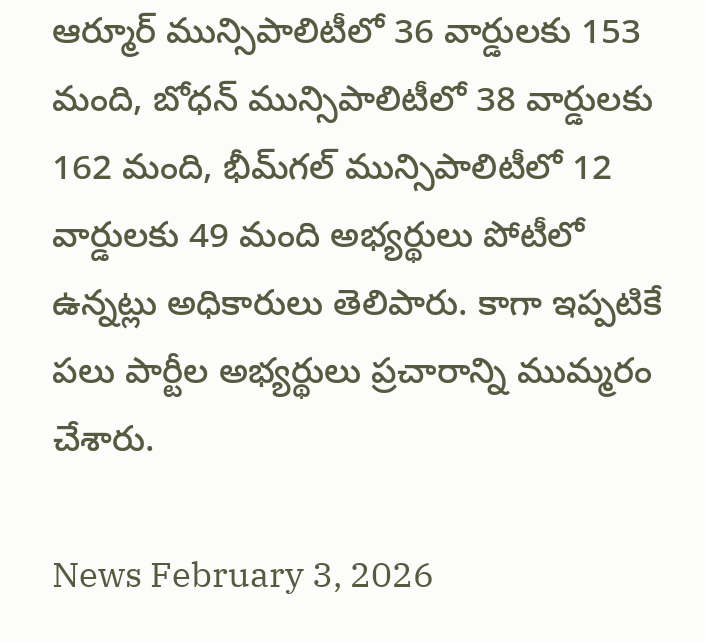ఆర్మూర్‌ మున్సిపాలిటీలో 36 వార్డులకు 153 మంది, బోధన్‌ మున్సిపాలిటీలో 38 వార్డులకు 162 మంది, భీమ్‌గల్‌ మున్సిపాలిటీలో 12 వార్డులకు 49 మంది అభ్యర్థులు పోటీలో ఉన్నట్లు అధికారులు తెలిపారు. కాగా ఇప్పటికే పలు పార్టీల అభ్యర్థులు ప్రచారాన్ని ముమ్మరం చేశారు.

News February 3, 2026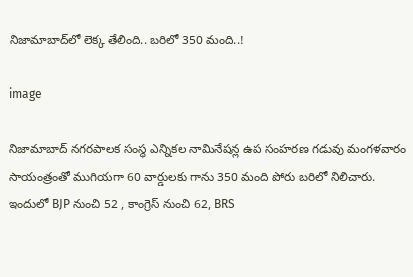నిజామాబాద్‌లో లెక్క తేలింది.. బరిలో 350 మంది..!

image

నిజామాబాద్ నగరపాలక సంస్థ ఎన్నికల నామినేషన్ల ఉప సంహరణ గడువు మంగళవారం సాయంత్రంతో ముగియగా 60 వార్డులకు గాను 350 మంది పోరు బరిలో నిలిచారు. ఇందులో BJP నుంచి 52 , కాంగ్రెస్ నుంచి 62, BRS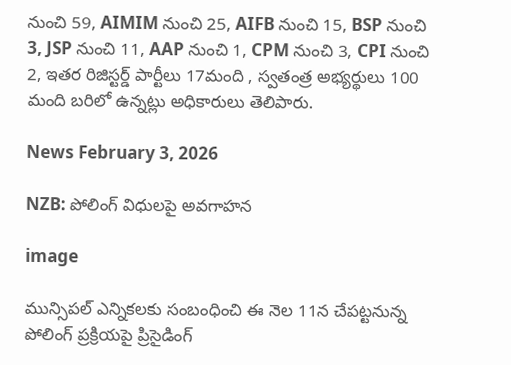నుంచి 59, AIMIM నుంచి 25, AIFB నుంచి 15, BSP నుంచి 3, JSP నుంచి 11, AAP నుంచి 1, CPM నుంచి 3, CPI నుంచి 2, ఇతర రిజిస్టర్డ్ పార్టీలు 17మంది , స్వతంత్ర అభ్యర్థులు 100 మంది బరిలో ఉన్నట్లు అధికారులు తెలిపారు.

News February 3, 2026

NZB: పోలింగ్ విధులపై అవగాహన

image

మున్సిపల్ ఎన్నికలకు సంబంధించి ఈ నెల 11న చేపట్టనున్న పోలింగ్ ప్రక్రియపై ప్రిసైడింగ్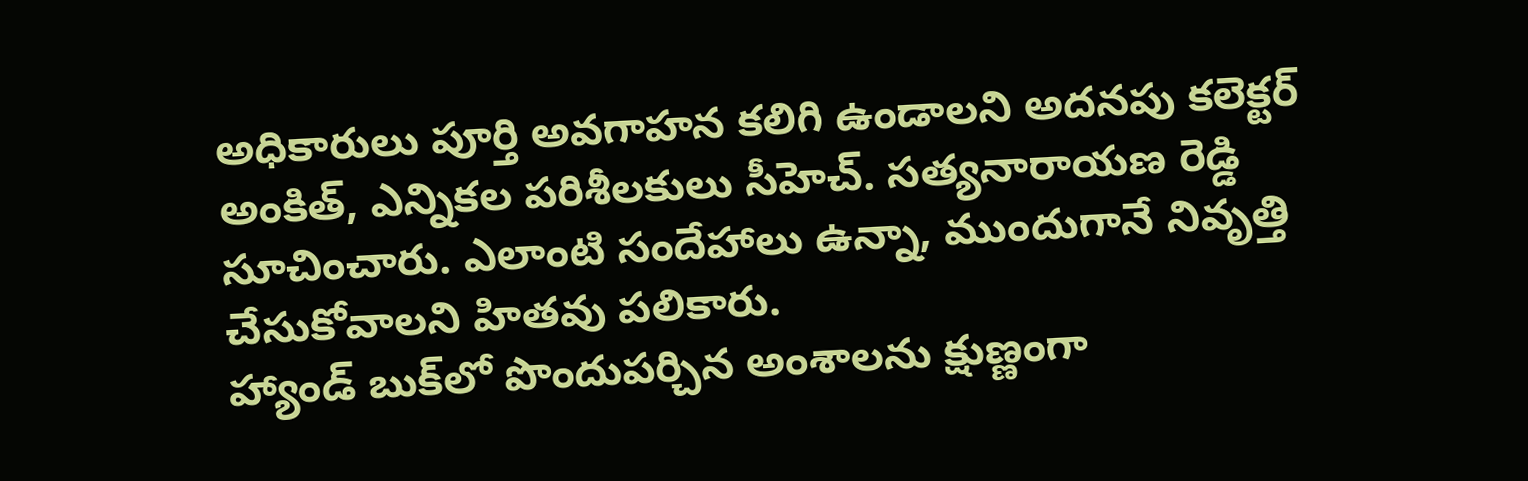అధికారులు పూర్తి అవగాహన కలిగి ఉండాలని అదనపు కలెక్టర్ అంకిత్, ఎన్నికల పరిశీలకులు సీహెచ్. సత్యనారాయణ రెడ్డి సూచించారు. ఎలాంటి సందేహాలు ఉన్నా, ముందుగానే నివృత్తి చేసుకోవాలని హితవు పలికారు.
హ్యాండ్ బుక్‌లో పొందుపర్చిన అంశాలను క్షుణ్ణంగా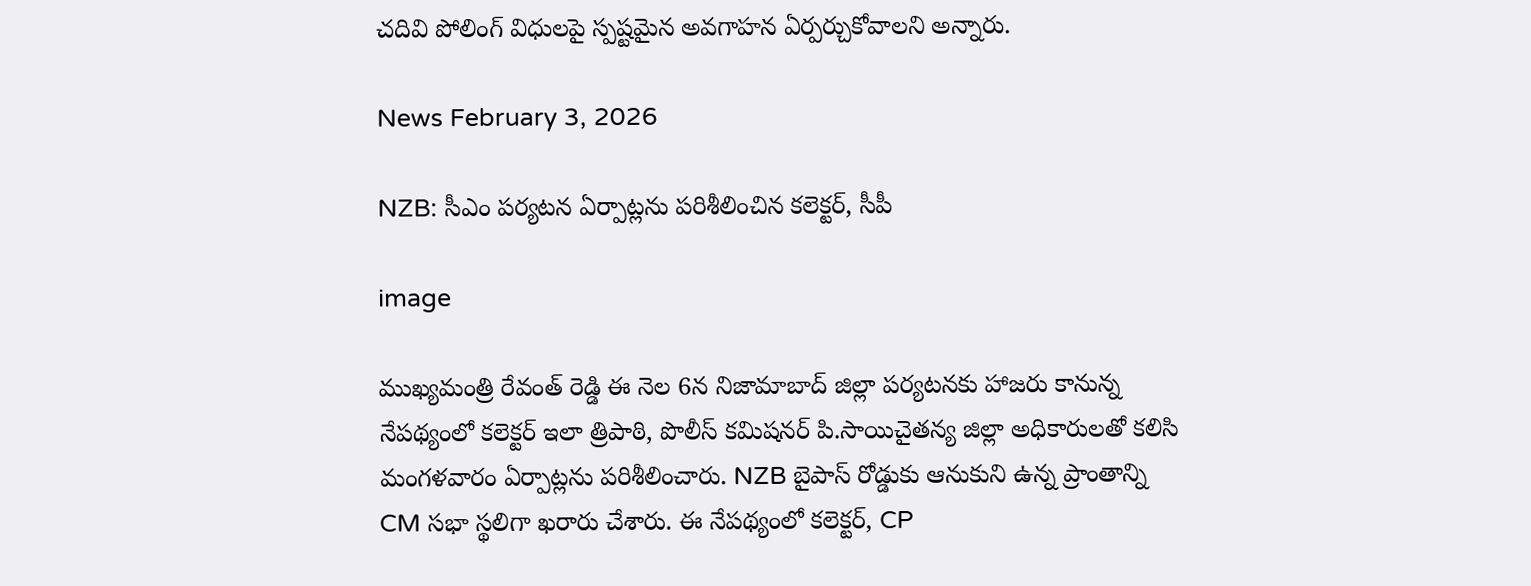చదివి పోలింగ్ విధులపై స్పష్టమైన అవగాహన ఏర్పర్చుకోవాలని అన్నారు.

News February 3, 2026

NZB: సీఎం పర్యటన ఏర్పాట్లను పరిశీలించిన కలెక్టర్, సీపీ

image

ముఖ్యమంత్రి రేవంత్ రెడ్డి ఈ నెల 6న నిజామాబాద్ జిల్లా పర్యటనకు హాజరు కానున్న నేపథ్యంలో కలెక్టర్ ఇలా త్రిపాఠి, పొలీస్ కమిషనర్ పి.సాయిచైతన్య జిల్లా అధికారులతో కలిసి మంగళవారం ఏర్పాట్లను పరిశీలించారు. NZB బైపాస్ రోడ్డుకు ఆనుకుని ఉన్న ప్రాంతాన్ని CM సభా స్థలిగా ఖరారు చేశారు. ఈ నేపథ్యంలో కలెక్టర్, CP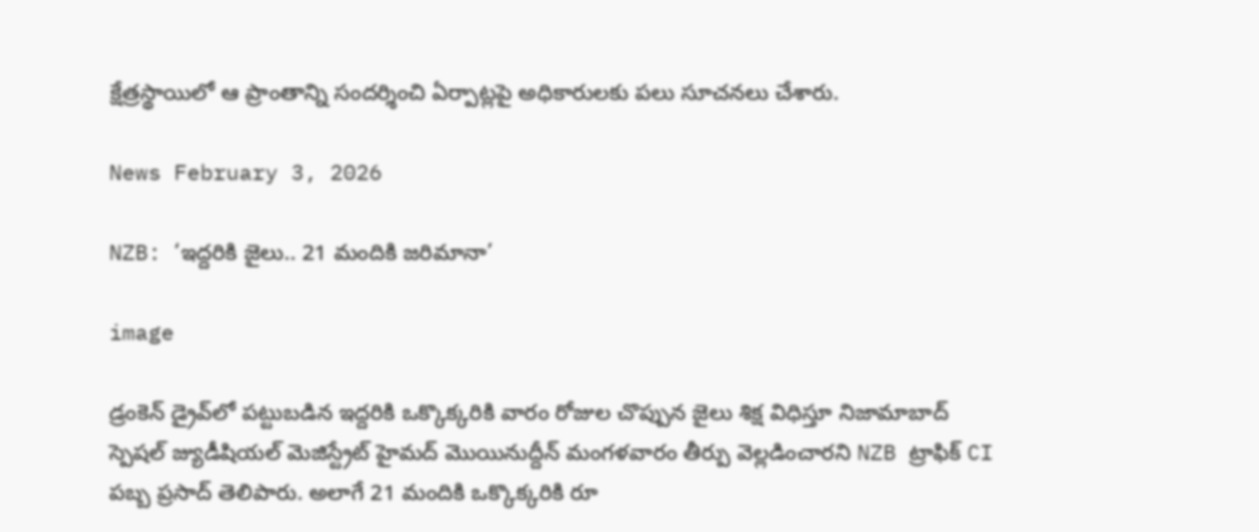క్షేత్రస్థాయిలో ఆ ప్రాంతాన్ని సందర్శించి ఏర్పాట్లపై అధికారులకు పలు సూచనలు చేశారు.

News February 3, 2026

NZB: ‘ఇద్దరికి జైలు.. 21 మందికి జరిమానా’

image

డ్రంకెన్ డ్రైవ్‌లో పట్టుబడిన ఇద్దరికి ఒక్కొక్కరికి వారం రోజుల చొప్పున జైలు శిక్ష విధిస్తూ నిజామాబాద్ స్పెషల్ జ్యుడీషియల్ మెజిస్ట్రేట్ హైమద్ మొయినుద్దీన్ మంగళవారం తీర్పు వెల్లడించారని NZB ట్రాఫిక్ CI పబ్బ ప్రసాద్ తెలిపారు. అలాగే 21 మందికి ఒక్కొక్కరికి రూ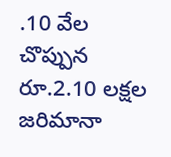.10 వేల చొప్పున రూ.2.10 లక్షల జరిమానా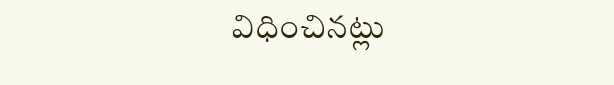విధించినట్లు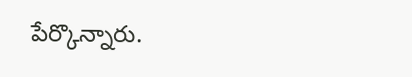పేర్కొన్నారు.